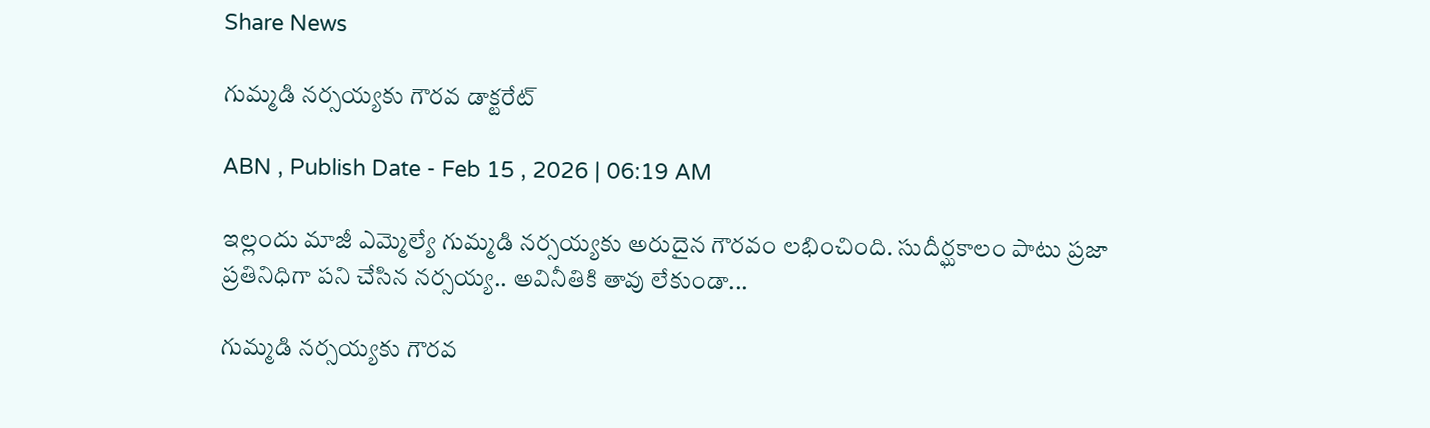Share News

గుమ్మడి నర్సయ్యకు గౌరవ డాక్టరేట్‌

ABN , Publish Date - Feb 15 , 2026 | 06:19 AM

ఇల్లందు మాజీ ఎమ్మెల్యే గుమ్మడి నర్సయ్యకు అరుదైన గౌరవం లభించింది. సుదీర్ఘకాలం పాటు ప్రజా ప్రతినిధిగా పని చేసిన నర్సయ్య.. అవినీతికి తావు లేకుండా...

గుమ్మడి నర్సయ్యకు గౌరవ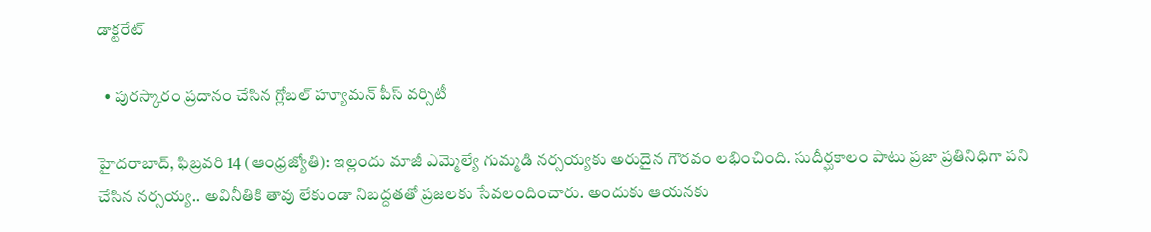డాక్టరేట్‌

  • పురస్కారం ప్రదానం చేసిన గ్లోబల్‌ హ్యూమన్‌ పీస్‌ వర్సిటీ

హైదరాబాద్‌, ఫిబ్రవరి 14 (ఆంధ్రజ్యోతి): ఇల్లందు మాజీ ఎమ్మెల్యే గుమ్మడి నర్సయ్యకు అరుదైన గౌరవం లభించింది. సుదీర్ఘకాలం పాటు ప్రజా ప్రతినిధిగా పని చేసిన నర్సయ్య.. అవినీతికి తావు లేకుండా నిబద్దతతో ప్రజలకు సేవలందించారు. అందుకు ఆయనకు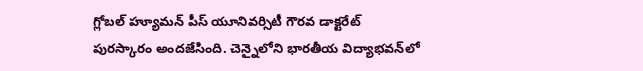గ్లోబల్‌ హ్యూమన్‌ పీస్‌ యూనివర్సిటీ గౌరవ డాక్టరేట్‌ పురస్కారం అందజేసింది. చెన్నైలోని భారతీయ విద్యాభవన్‌లో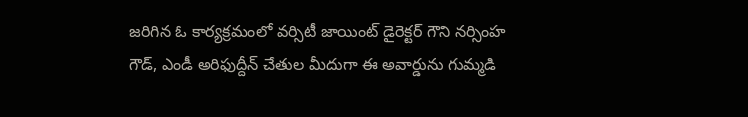జరిగిన ఓ కార్యక్రమంలో వర్సిటీ జాయింట్‌ డైరెక్టర్‌ గౌని నర్సింహ గౌడ్‌, ఎండీ అరిఫుద్దీన్‌ చేతుల మీదుగా ఈ అవార్డును గుమ్మడి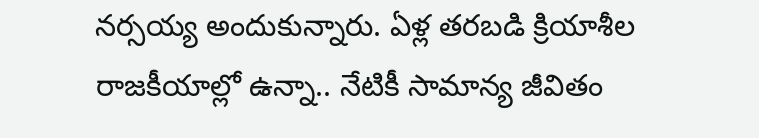నర్సయ్య అందుకున్నారు. ఏళ్ల తరబడి క్రియాశీల రాజకీయాల్లో ఉన్నా.. నేటికీ సామాన్య జీవితం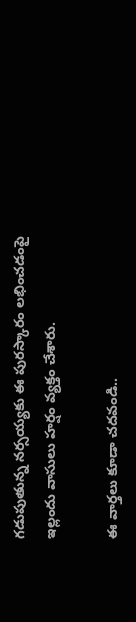గడుపుతున్న నర్సయ్యకు ఈ పురస్కారం లభించడంపై ఇల్లందు వాసులు హర్షం వ్యక్తం చేశారు.

ఈ వార్తలు కూడా చదవండి..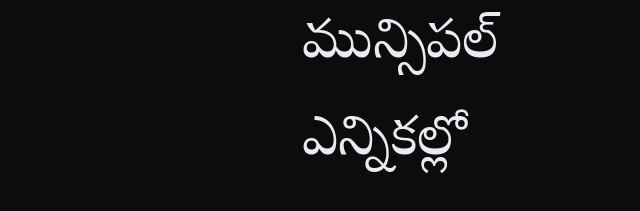మున్సిపల్ ఎన్నికల్లో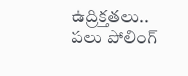ఉద్రిక్తతలు.. పలు పోలింగ్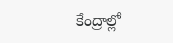కేంద్రాల్లో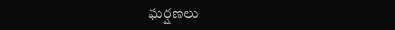ఘర్షణలు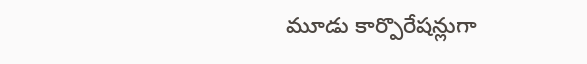మూడు కార్పొరేషన్లుగా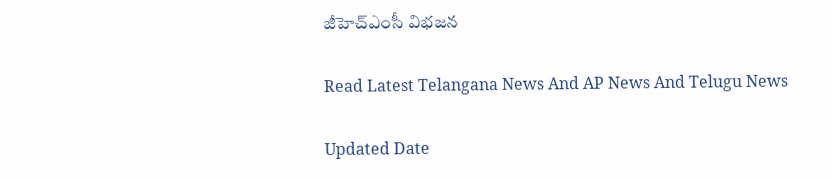జీహెచ్ఎంసీ విభజన

Read Latest Telangana News And AP News And Telugu News

Updated Date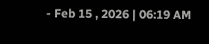- Feb 15 , 2026 | 06:19 AM